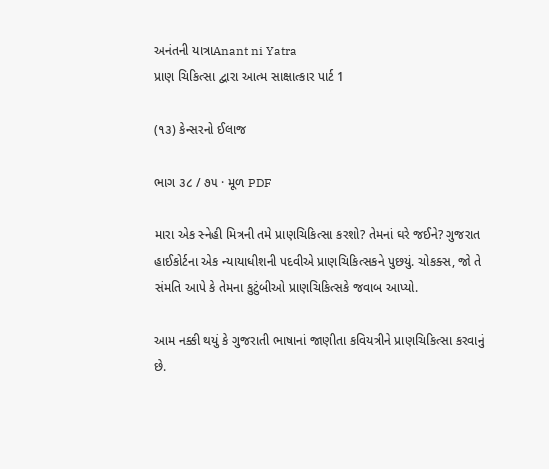અનંતની યાત્રાAnant ni Yatra
પ્રાણ ચિકિત્સા દ્વારા આત્મ સાક્ષાત્કાર પાર્ટ 1

(૧૩) કેન્સરનો ઈલાજ

ભાગ ૩૮ / ૭૫ · મૂળ PDF

મારા એક સ્નેહી મિત્રની તમે પ્રાણચિકિત્સા કરશો? તેમનાં ઘરે જઈને? ગુજરાત હાઈકોર્ટના એક ન્યાયાધીશની પદવીએ પ્રાણચિકિત્સકને પુછયું. ચોકક્સ, જો તે સંમતિ આપે કે તેમના કુટુંબીઓ પ્રાણચિકિત્સકે જવાબ આપ્યો.

આમ નક્કી થયું કે ગુજરાતી ભાષાનાં જાણીતા કવિયત્રીને પ્રાણચિકિત્સા કરવાનું છે.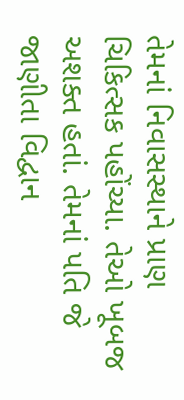તેમનાં નિવાસસ્થાને પ્રાણ ચિકિત્સક પહોંચ્યા. તેઓ ખૂબજ અશક્ત હતાં. તેમનાં પતિ જે જાણીતા વિદ્વાન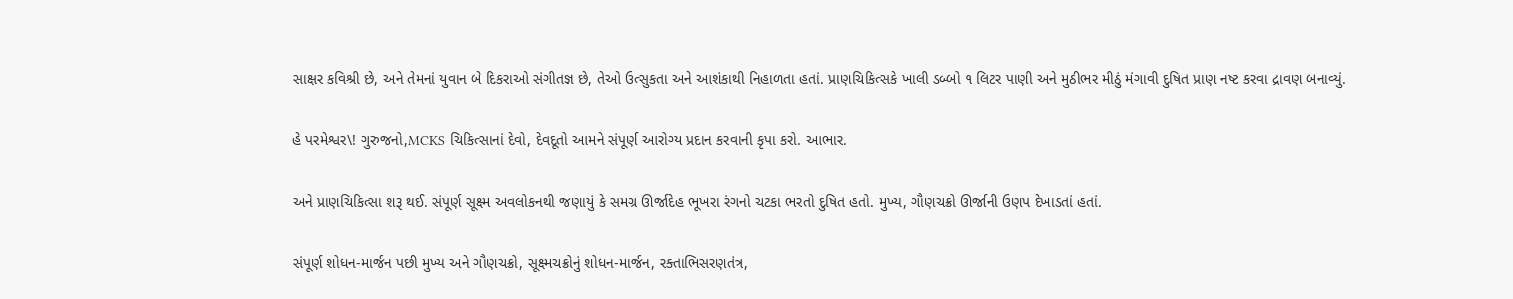સાક્ષર કવિશ્રી છે, અને તેમનાં યુવાન બે દિકરાઓ સંગીતજ્ઞ છે, તેઓ ઉત્સુકતા અને આશંકાથી નિહાળતા હતાં. પ્રાણચિકિત્સકે ખાલી ડબ્બો ૧ લિટર પાણી અને મુઠીભર મીઠું મંગાવી દુષિત પ્રાણ નષ્ટ કરવા દ્રાવણ બનાવ્યું.

હે પરમેશ્વર\! ગુરુજનો,MCKS ચિકિત્સાનાં દેવો, દેવદૂતો આમને સંપૂર્ણ આરોગ્ય પ્રદાન કરવાની કૃપા કરો. આભાર.

અને પ્રાણચિકિત્સા શરૂ થઈ. સંપૂર્ણ સૂક્ષ્મ અવલોકનથી જણાયું કે સમગ્ર ઊર્જાદેહ ભૂખરા રંગનો ચટકા ભરતો દુષિત હતો. મુખ્ય, ગૌણચક્રો ઊર્જાની ઉણપ દેખાડતાં હતાં.

સંપૂર્ણ શોધન-માર્જન પછી મુખ્ય અને ગૌણચક્રો, સૂક્ષ્મચક્રોનું શોધન-માર્જન, રક્તાભિસરણતંત્ર,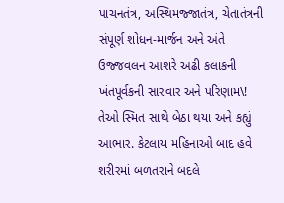પાચનતંત્ર, અસ્થિમજ્જાતંત્ર, ચેતાતંત્રની સંપૂર્ણ શોધન-માર્જન અને અંતે ઉજ્જવલન આશરે અઢી કલાકની ખંતપૂર્વકની સારવાર અને પરિણામ\! તેઓ સ્મિત સાથે બેઠા થયા અને કહ્યું આભાર. કેટલાય મહિનાઓ બાદ હવે શરીરમાં બળતરાને બદલે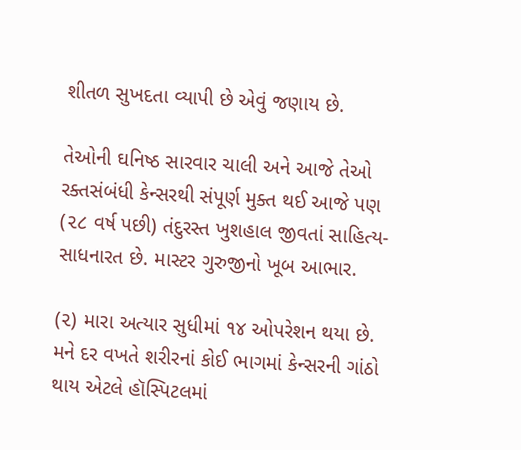શીતળ સુખદતા વ્યાપી છે એવું જણાય છે.

તેઓની ઘનિષ્ઠ સારવાર ચાલી અને આજે તેઓ રક્તસંબંધી કેન્સરથી સંપૂર્ણ મુક્ત થઈ આજે પણ (૨૮ વર્ષ પછી) તંદુરસ્ત ખુશહાલ જીવતાં સાહિત્ય-સાધનારત છે. માસ્ટર ગુરુજીનો ખૂબ આભાર.

(૨) મારા અત્યાર સુધીમાં ૧૪ ઓપરેશન થયા છે. મને દર વખતે શરીરનાં કોઈ ભાગમાં કેન્સરની ગાંઠો થાય એટલે હૉસ્પિટલમાં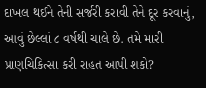દાખલ થઈને તેની સર્જરી કરાવી તેને દૂર કરવાનું, આવું છેલ્લાં ૮ વર્ષથી ચાલે છે. તમે મારી પ્રાણચિકિત્સા કરી રાહત આપી શકો?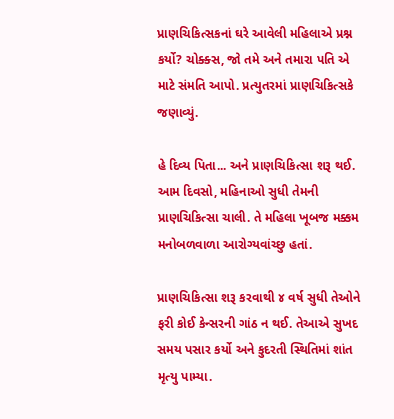પ્રાણચિકિત્સકનાં ઘરે આવેલી મહિલાએ પ્રશ્ન કર્યો? ચોક્ક્સ, જો તમે અને તમારા પતિ એ માટે સંમતિ આપો. પ્રત્યુતરમાં પ્રાણચિકિત્સકે જણાવ્યું.

હે દિવ્ય પિતા... અને પ્રાણચિકિત્સા શરૂ થઈ. આમ દિવસો, મહિનાઓ સુધી તેમની પ્રાણચિકિત્સા ચાલી. તે મહિલા ખૂબજ મક્કમ મનોબળવાળા આરોગ્યવાંચ્છુ હતાં.

પ્રાણચિકિત્સા શરૂ કરવાથી ૪ વર્ષ સુધી તેઓને ફરી કોઈ કેન્સરની ગાંઠ ન થઈ. તેઆએ સુખદ સમય પસાર કર્યો અને કુદરતી સ્થિતિમાં શાંત મૃત્યુ પામ્યા.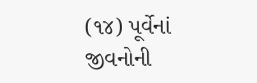(૧૪) પૂર્વેનાં જીવનોની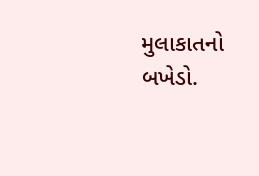મુલાકાતનો બખેડો.